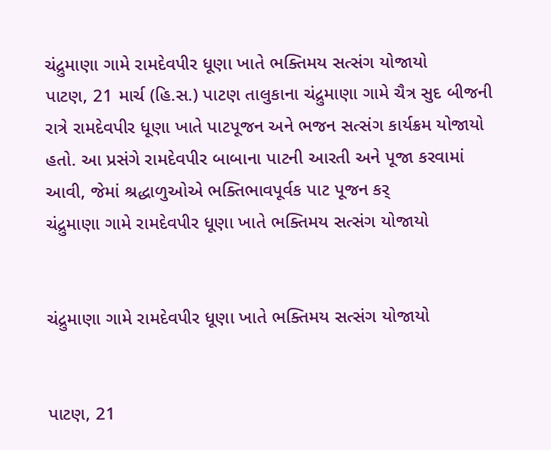ચંદ્રુમાણા ગામે રામદેવપીર ધૂણા ખાતે ભક્તિમય સત્સંગ યોજાયો
પાટણ, 21 માર્ચ (હિ.સ.) પાટણ તાલુકાના ચંદ્રુમાણા ગામે ચૈત્ર સુદ બીજની રાત્રે રામદેવપીર ધૂણા ખાતે પાટપૂજન અને ભજન સત્સંગ કાર્યક્રમ યોજાયો હતો. આ પ્રસંગે રામદેવપીર બાબાના પાટની આરતી અને પૂજા કરવામાં આવી, જેમાં શ્રદ્ધાળુઓએ ભક્તિભાવપૂર્વક પાટ પૂજન કર્
ચંદ્રુમાણા ગામે રામદેવપીર ધૂણા ખાતે ભક્તિમય સત્સંગ યોજાયો


ચંદ્રુમાણા ગામે રામદેવપીર ધૂણા ખાતે ભક્તિમય સત્સંગ યોજાયો


પાટણ, 21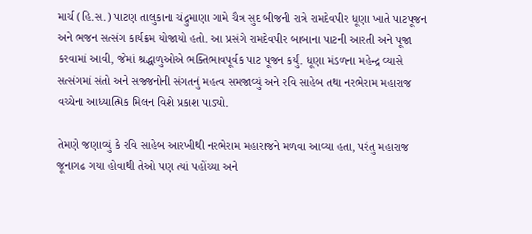માર્ચ (હિ.સ.) પાટણ તાલુકાના ચંદ્રુમાણા ગામે ચૈત્ર સુદ બીજની રાત્રે રામદેવપીર ધૂણા ખાતે પાટપૂજન અને ભજન સત્સંગ કાર્યક્રમ યોજાયો હતો. આ પ્રસંગે રામદેવપીર બાબાના પાટની આરતી અને પૂજા કરવામાં આવી, જેમાં શ્રદ્ધાળુઓએ ભક્તિભાવપૂર્વક પાટ પૂજન કર્યું. ધૂણા મંડળના મહેન્દ્ર વ્યાસે સત્સંગમાં સંતો અને સજ્જનોની સંગતનું મહત્વ સમજાવ્યું અને રવિ સાહેબ તથા નરભેરામ મહારાજ વચ્ચેના આધ્યાત્મિક મિલન વિશે પ્રકાશ પાડ્યો.

તેમણે જણાવ્યું કે રવિ સાહેબ આરખીથી નરભેરામ મહારાજને મળવા આવ્યા હતા, પરંતુ મહારાજ જૂનાગઢ ગયા હોવાથી તેઓ પણ ત્યાં પહોંચ્યા અને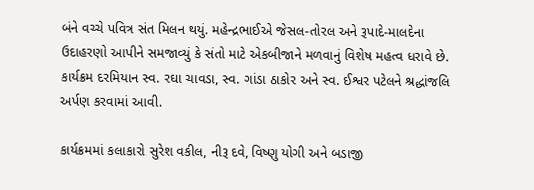બંને વચ્ચે પવિત્ર સંત મિલન થયું. મહેન્દ્રભાઈએ જેસલ-તોરલ અને રૂપાદે-માલદેના ઉદાહરણો આપીને સમજાવ્યું કે સંતો માટે એકબીજાને મળવાનું વિશેષ મહત્વ ધરાવે છે. કાર્યક્રમ દરમિયાન સ્વ. રઘા ચાવડા, સ્વ. ગાંડા ઠાકોર અને સ્વ. ઈશ્વર પટેલને શ્રદ્ધાંજલિ અર્પણ કરવામાં આવી.

કાર્યક્રમમાં કલાકારો સુરેશ વકીલ, નીરૂ દવે, વિષ્ણુ યોગી અને બડાજી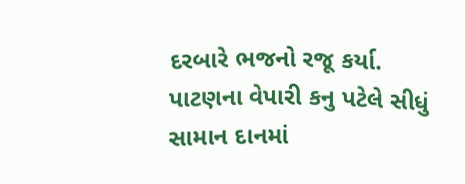દરબારે ભજનો રજૂ કર્યા. પાટણના વેપારી કનુ પટેલે સીધું સામાન દાનમાં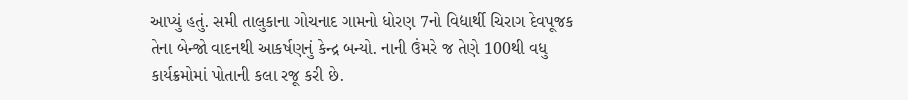આપ્યું હતું. સમી તાલુકાના ગોચનાદ ગામનો ધોરણ 7નો વિદ્યાર્થી ચિરાગ દેવપૂજક તેના બેન્જો વાદનથી આકર્ષણનું કેન્દ્ર બન્યો. નાની ઉંમરે જ તેણે 100થી વધુ કાર્યક્રમોમાં પોતાની કલા રજૂ કરી છે.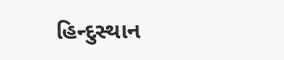હિન્દુસ્થાન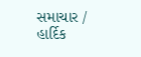સમાચાર / હાર્દિક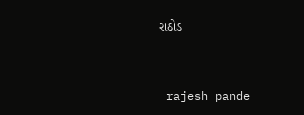રાઠોડ


 rajesh pande